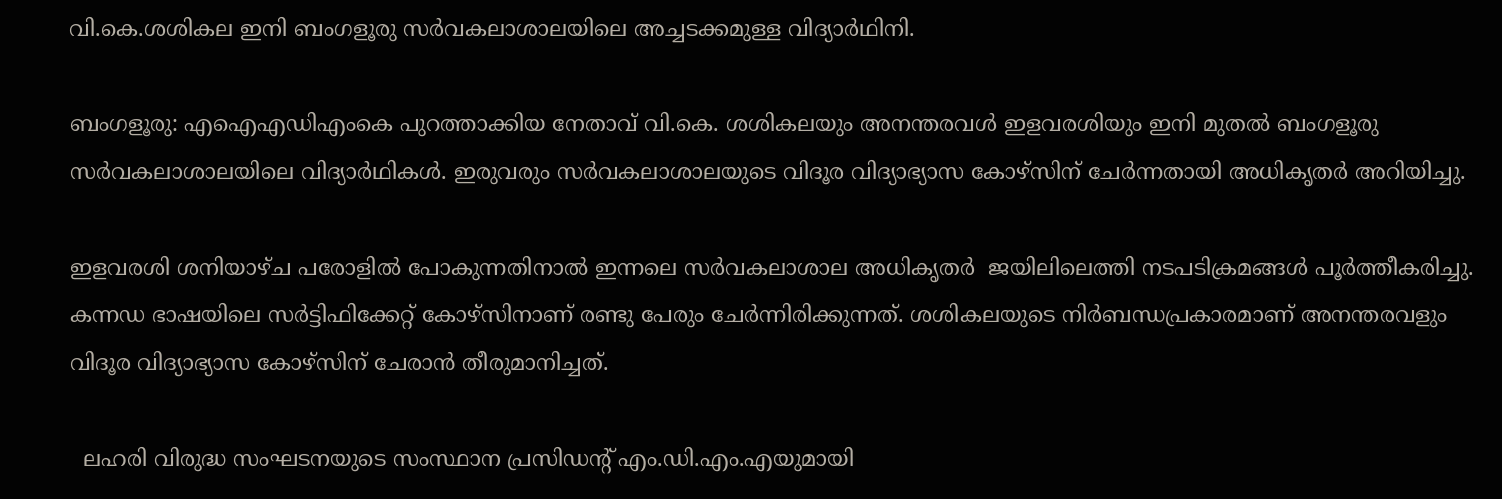വി.കെ.ശശികല ഇനി ബംഗളൂരു സര്‍വകലാശാലയിലെ അച്ചടക്കമുള്ള വിദ്യാര്‍ഥിനി.

ബംഗളൂരു: എഐഎഡിഎംകെ പുറത്താക്കിയ നേതാവ് വി.കെ. ശശികലയും അനന്തരവള്‍ ഇളവരശിയും ഇനി മുതല്‍ ബംഗളൂരു സര്‍വകലാശാലയിലെ വിദ്യാര്‍ഥികള്‍. ഇരുവരും സര്‍വകലാശാലയുടെ വിദൂര വിദ്യാഭ്യാസ കോഴ്സിന് ചേര്‍ന്നതായി അധികൃതര്‍ അറിയിച്ചു.

ഇളവരശി ശനിയാഴ്ച പരോളില്‍ പോകുന്നതിനാല്‍ ഇന്നലെ സര്‍വകലാശാല അധികൃതര്‍  ജയിലിലെത്തി നടപടിക്രമങ്ങള്‍ പൂര്‍ത്തീകരിച്ചു. കന്ന‍ഡ ഭാഷയിലെ സര്‍ട്ടിഫിക്കേറ്റ് കോഴ്സിനാണ് രണ്ടു പേരും ചേര്‍ന്നിരിക്കുന്നത്. ശശികലയുടെ നിര്‍ബന്ധപ്രകാരമാണ് അനന്തരവളും വിദൂര വിദ്യാഭ്യാസ കോഴ്സിന് ചേരാന്‍ തീരുമാനിച്ചത്.

  ലഹരി വിരുദ്ധ സംഘടനയുടെ സംസ്ഥാന പ്രസിഡന്റ് എം.ഡി.എം.എയുമായി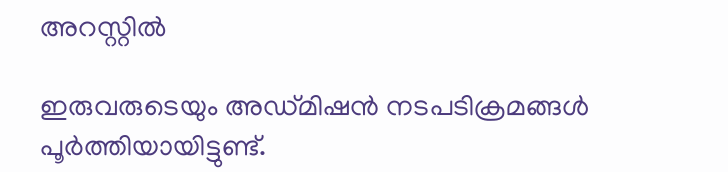അറസ്റ്റില്‍

ഇരുവരുടെയും അഡ്മിഷന്‍ നടപടിക്രമങ്ങള്‍ പൂര്‍ത്തിയായിട്ടുണ്ട്.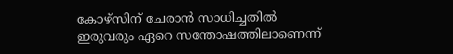കോഴ്സിന് ചേരാന്‍ സാധിച്ചതില്‍ ഇരുവരും ഏറെ സന്തോഷത്തിലാണെന്ന്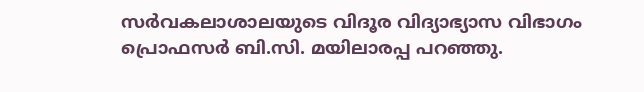സര്‍വകലാശാലയുടെ വിദൂര വിദ്യാഭ്യാസ വിഭാഗം പ്രൊഫസര്‍ ബി.സി. മയിലാരപ്പ പറഞ്ഞു.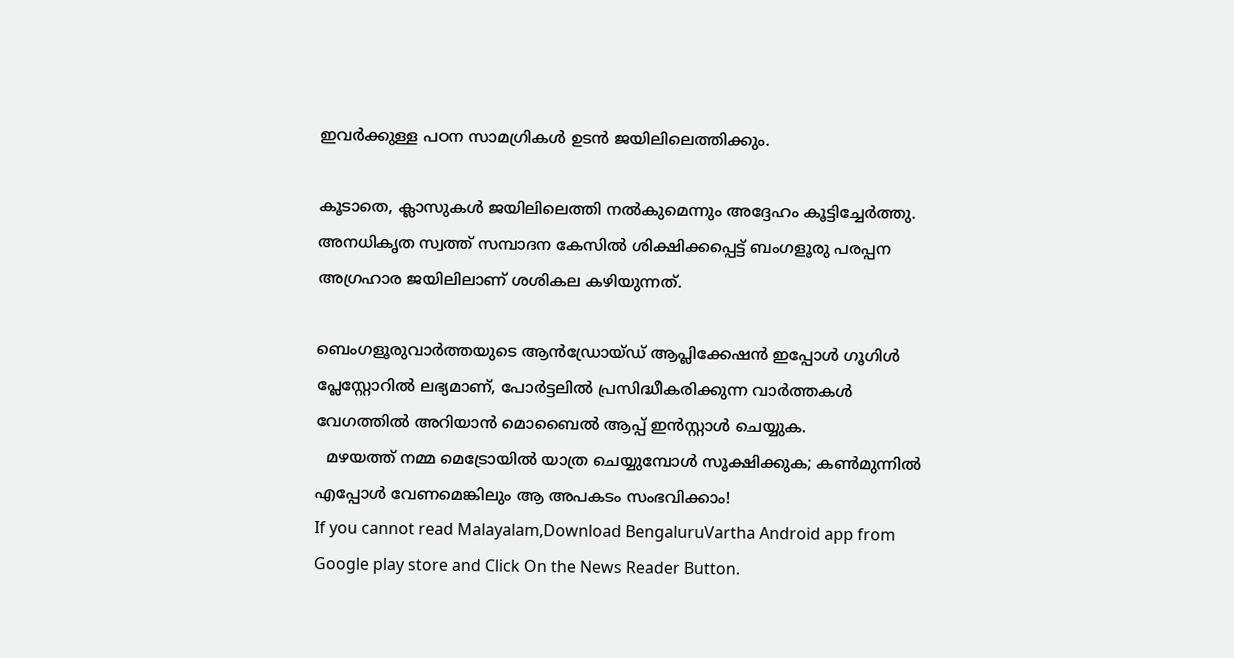ഇവര്‍ക്കുള്ള പഠന സാമഗ്രികൾ ഉടന്‍ ജയിലിലെത്തിക്കും.

കൂടാതെ, ക്ലാസുകള്‍ ജയിലിലെത്തി നല്‍കുമെന്നും അദ്ദേഹം കൂട്ടിച്ചേര്‍ത്തു. അനധികൃത സ്വത്ത് സമ്പാദന കേസില്‍ ശിക്ഷിക്കപ്പെട്ട് ബംഗളൂരു പരപ്പന അഗ്രഹാര ജയിലിലാണ് ശശികല കഴിയുന്നത്.

ബെംഗളൂരുവാർത്തയുടെ ആൻഡ്രോയ്ഡ് ആപ്ലിക്കേഷൻ ഇപ്പോൾ ഗൂഗിൾ പ്ലേസ്റ്റോറിൽ ലഭ്യമാണ്, പോർട്ടലിൽ പ്രസിദ്ധീകരിക്കുന്ന വാർത്തകൾ വേഗത്തിൽ അറിയാൻ മൊബൈൽ ആപ്പ് ഇൻസ്റ്റാൾ ചെയ്യുക.
  മഴയത്ത് നമ്മ മെട്രോയിൽ യാത്ര ചെയ്യുമ്പോൾ സൂക്ഷിക്കുക; കൺമുന്നിൽ എപ്പോൾ വേണമെങ്കിലും ആ അപകടം സംഭവിക്കാം!
If you cannot read Malayalam,Download BengaluruVartha Android app from Google play store and Click On the News Reader Button.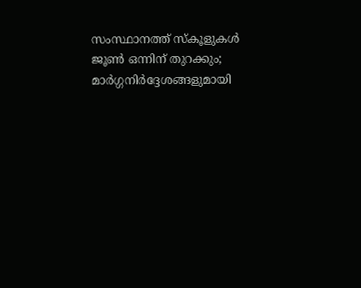സംസ്ഥാനത്ത് സ്കൂളുകൾ ജൂൺ ഒന്നിന് തുറക്കും; മാർഗ്ഗനിർദ്ദേശങ്ങളുമായി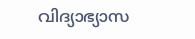വിദ്യാഭ്യാസ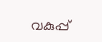വകുപ്പ്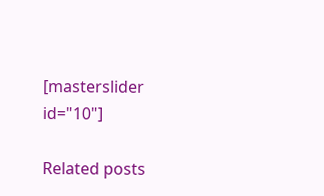[masterslider id="10"]

Related posts